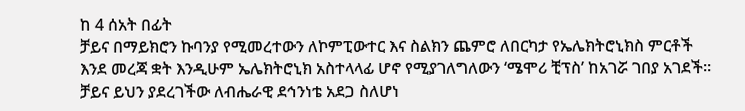ከ 4 ሰአት በፊት
ቻይና በማይክሮን ኩባንያ የሚመረተውን ለኮምፒውተር እና ስልክን ጨምሮ ለበርካታ የኤሌክትሮኒክስ ምርቶች እንደ መረጃ ቋት እንዲሁም ኤሌክትሮኒክ አስተላላፊ ሆኖ የሚያገለግለውን ‘ሜሞሪ ቺፕስ’ ከአገሯ ገበያ አገደች።
ቻይና ይህን ያደረገችው ለብሔራዊ ደኅንነቴ አደጋ ስለሆነ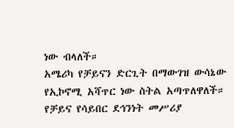ነው ብላለች።
አሜሪካ የቻይናን ድርጊት በማውገዝ ውሳኔው የኢኮኖሚ አሻጥር ነው ስትል አጣጥለዋለች።
የቻይና የሳይበር ደኅንነት መሥሪያ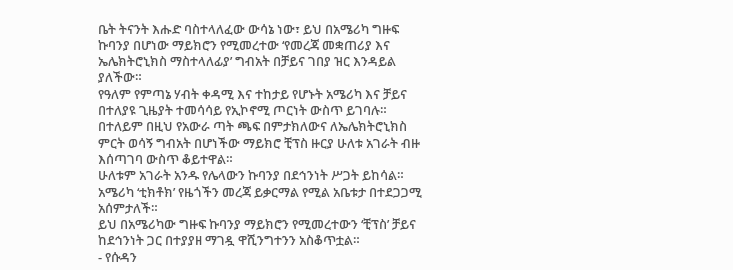ቤት ትናንት እሑድ ባስተላለፈው ውሳኔ ነው፣ ይህ በአሜሪካ ግዙፍ ኩባንያ በሆነው ማይክሮን የሚመረተው ‘የመረጃ መቋጠሪያ እና ኤሌክትሮኒክስ ማስተላለፊያ’ ግብአት በቻይና ገበያ ዝር እንዳይል ያለችው።
የዓለም የምጣኔ ሃብት ቀዳሚ እና ተከታይ የሆኑት አሜሪካ እና ቻይና በተለያዩ ጊዜያት ተመሳሳይ የኢኮኖሚ ጦርነት ውስጥ ይገባሉ።
በተለይም በዚህ የአውራ ጣት ጫፍ በምታክለውና ለኤሌክትሮኒክስ ምርት ወሳኝ ግብአት በሆነችው ማይክሮ ቺፕስ ዙርያ ሁለቱ አገራት ብዙ እሰጣገባ ውስጥ ቆይተዋል።
ሁለቱም አገራት አንዱ የሌላውን ኩባንያ በደኅንነት ሥጋት ይከሳል።
አሜሪካ ‘ቲክቶክ’ የዜጎችን መረጃ ይቃርማል የሚል አቤቱታ በተደጋጋሚ አሰምታለች።
ይህ በአሜሪካው ግዙፍ ኩባንያ ማይክሮን የሚመረተውን ‘ቺፕስ’ ቻይና ከደኅንነት ጋር በተያያዘ ማገዷ ዋሺንግተንን አስቆጥቷል።
- የሱዳን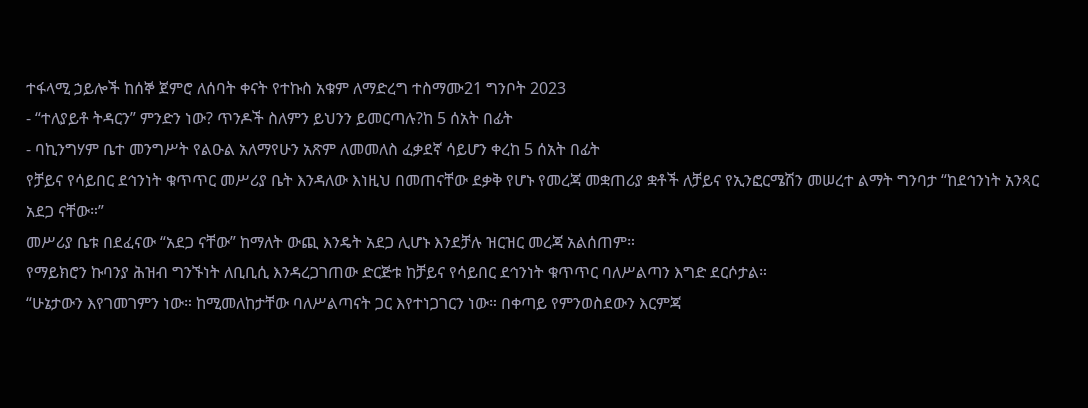ተፋላሚ ኃይሎች ከሰኞ ጀምሮ ለሰባት ቀናት የተኩስ አቁም ለማድረግ ተስማሙ21 ግንቦት 2023
- “ተለያይቶ ትዳርን” ምንድን ነው? ጥንዶች ስለምን ይህንን ይመርጣሉ?ከ 5 ሰአት በፊት
- ባኪንግሃም ቤተ መንግሥት የልዑል አለማየሁን አጽም ለመመለስ ፈቃደኛ ሳይሆን ቀረከ 5 ሰአት በፊት
የቻይና የሳይበር ደኅንነት ቁጥጥር መሥሪያ ቤት እንዳለው እነዚህ በመጠናቸው ደቃቅ የሆኑ የመረጃ መቋጠሪያ ቋቶች ለቻይና የኢንፎርሜሽን መሠረተ ልማት ግንባታ “ከደኅንነት አንጻር አደጋ ናቸው።”
መሥሪያ ቤቱ በደፈናው “አደጋ ናቸው” ከማለት ውጪ እንዴት አደጋ ሊሆኑ እንደቻሉ ዝርዝር መረጃ አልሰጠም።
የማይክሮን ኩባንያ ሕዝብ ግንኙነት ለቢቢሲ እንዳረጋገጠው ድርጅቱ ከቻይና የሳይበር ደኅንነት ቁጥጥር ባለሥልጣን እግድ ደርሶታል።
“ሁኔታውን እየገመገምን ነው። ከሚመለከታቸው ባለሥልጣናት ጋር እየተነጋገርን ነው። በቀጣይ የምንወስደውን እርምጃ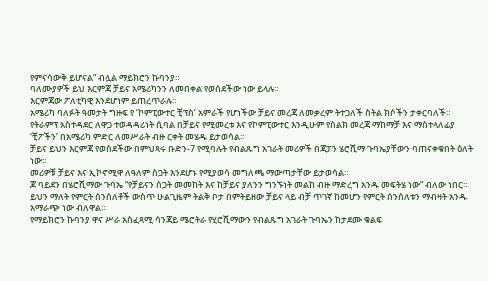የምናሳውቅ ይሆናል” ብሏል ማይክሮን ኩባንያ።
ባለሙያዎች ይህ እርምጃ ቻይና አሜሪካንን ለመበቀል የወሰደችው ነው ይላሉ።
እርምጃው ፖለቲካዊ እንደሆነም ይጠረጥራሉ።
አሜሪካ ባለፉት ዓመታት ግዙፍ የ ‘ኮምፒውተር ቺፕስ’ አምራች የሆነችው ቻይና መረጃ ለመቃረም ትተጋለች ስትል ክሶችን ታቀርባለች።
የትራምፕ አስተዳደር ለዋጋ ተወዳዳሪነት ሲባል በቻይና የሚመረቱ እና የኮምፒውተር እንዲሁም የስልክ መረጃ ማከማቻ እና ማስተላለፊያ ‘ቺፖችን’ በአሜሪካ ምድር ለመሥራት ብዙ ርቀት መሄዱ ይታወሳል።
ቻይና ይህን እርምጃ የወሰደችው በምህጻሩ ቡድን-7 የሚባሉት የብልጹግ አገራት መሪዎች በጃፓን ሄሮሺማ ጉባኤያቸውን ባጠናቀቁበት ዕለት ነው።
መሪዎቹ ቻይና እና ኢኮኖሚዋ ለዓለም ስጋት እንደሆኑ የሚያወሳ መግለጫ ማውጣታቸው ይታወሳል።
ጆ ባይደን በሄሮሺማው ጉባኤ “የቻይናን ስጋት መመከት እና ከቻይና ያለንን ግንኙነት መልከ ብዙ ማድረግ አንዱ መፍትሄ ነው” ብለው ነበር።
ይህን ማለት የምርት ሰንሰለቶች ውስጥ ሁልጊዜም ትልቅ ቦታ በምትይዘው ቻይና ላይ ብቻ ጥገኛ ከመሆን የምርት ሰንሰለቱን ማብዛት አንዱ አማራጭ ነው ብለዋል።
የማይክሮን ኩባንያ ዋና ሥራ አስፈጻሚ ሳንጃይ ሜሮትራ የሂሮሺማውን የብልጹግ አገራት ጉባኤን ከታደሙ ቁልፍ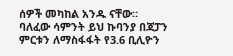ሰዎች መካከል አንዱ ናቸው።
ባለፈው ሳምንት ይህ ኩባንያ በጃፓን ምርቱን ለማስፋፋት የ3.6 ቢሊዮን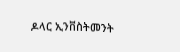ዶላር ኢንቨስትመንት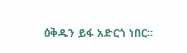ዕቅዱን ይፋ አድርጎ ነበር።